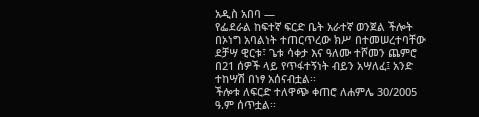አዲስ አበባ —
የፌደራል ከፍተኛ ፍርድ ቤት አራተኛ ወንጀል ችሎት በኦነግ አባልነት ተጠርጥረው ክሥ በተመሠረተባቸው ደቻሣ ዊርቱ፣ ጌቱ ሳቀታ እና ዓለሙ ተሾመን ጨምሮ በ21 ሰዎች ላይ የጥፋተኝነት ብይን አሣለፈ፤ አንድ ተከሣሽ በነፃ አሰናብቷል፡፡
ችሎቱ ለፍርድ ተለዋጭ ቀጠሮ ለሐምሌ 30/2005 ዓ.ም ሰጥቷል፡፡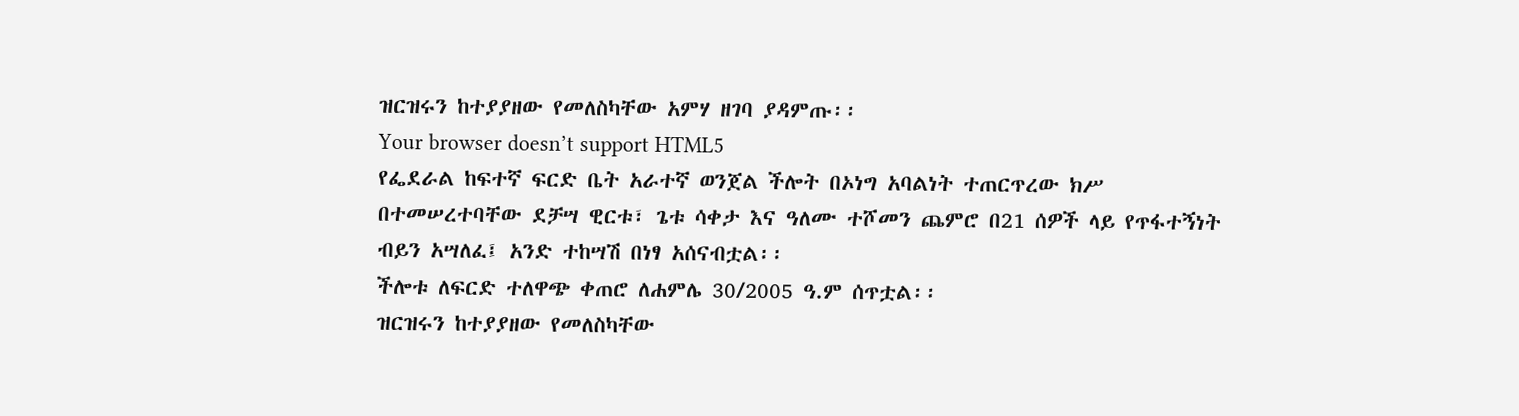ዝርዝሩን ከተያያዘው የመለስካቸው አምሃ ዘገባ ያዳምጡ፡፡
Your browser doesn’t support HTML5
የፌደራል ከፍተኛ ፍርድ ቤት አራተኛ ወንጀል ችሎት በኦነግ አባልነት ተጠርጥረው ክሥ በተመሠረተባቸው ደቻሣ ዊርቱ፣ ጌቱ ሳቀታ እና ዓለሙ ተሾመን ጨምሮ በ21 ሰዎች ላይ የጥፋተኝነት ብይን አሣለፈ፤ አንድ ተከሣሽ በነፃ አሰናብቷል፡፡
ችሎቱ ለፍርድ ተለዋጭ ቀጠሮ ለሐምሌ 30/2005 ዓ.ም ሰጥቷል፡፡
ዝርዝሩን ከተያያዘው የመለስካቸው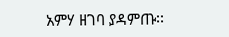አምሃ ዘገባ ያዳምጡ፡፡